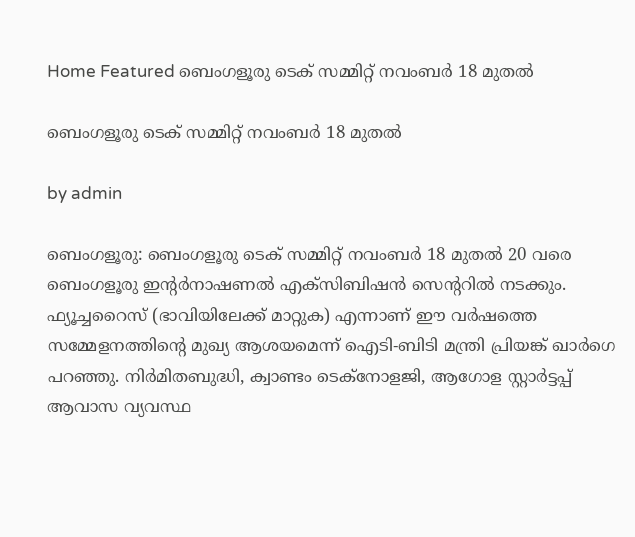Home Featured ബെംഗളൂരു ടെക് സമ്മിറ്റ് നവംബർ 18 മുതൽ

ബെംഗളൂരു ടെക് സമ്മിറ്റ് നവംബർ 18 മുതൽ

by admin

ബെംഗളൂരു: ബെംഗളൂരു ടെക് സമ്മിറ്റ് നവംബർ 18 മുതൽ 20 വരെ ബെംഗളൂരു ഇന്റർനാഷണൽ എക്സിബിഷൻ സെന്ററിൽ നടക്കും. ഫ്യൂച്ചറൈസ് (ഭാവിയിലേക്ക് മാറ്റുക) എന്നാണ് ഈ വർഷത്തെ സമ്മേളനത്തിന്റെ മുഖ്യ ആശയമെന്ന് ഐടി-ബിടി മന്ത്രി പ്രിയങ്ക് ഖാർഗെ പറഞ്ഞു. നിർമിതബുദ്ധി, ക്വാണ്ടം ടെക്‌നോളജി, ആഗോള സ്റ്റാർട്ടപ്പ് ആവാസ വ്യവസ്ഥ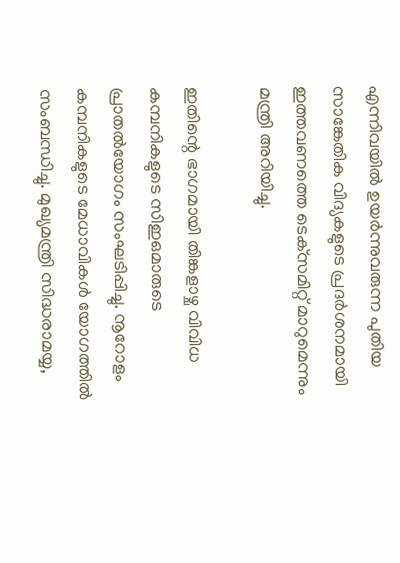എന്നിവയിൽ ഉയർന്നുവരുന്ന പുതിയ സാങ്കേതിക വിദ്യകളുടെ പ്രദർശനമായി ഇത്തവണത്തെ ടെക്‌സമിറ്റ് മാറുമെന്നും മന്ത്രി അറിയിച്ചു.

ഇതിന്റെ ഭാഗമായി തിങ്കളാഴ്ച വിവിധ കമ്പനികളുടെ സിഇഒമാരുടെ പ്രാതൽയോഗം സംഘടിപ്പിച്ചു. നൂറോളം കമ്പനികളുടെ മേധാവികൾ യോഗത്തിൽ സംബന്ധിച്ചു. മുഖ്യമന്ത്രി സിദ്ധരാമയ്യ,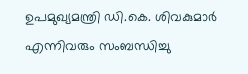ഉപമുഖ്യമന്ത്രി ഡി.കെ. ശിവകുമാർ എന്നിവരും സംബന്ധിച്ചു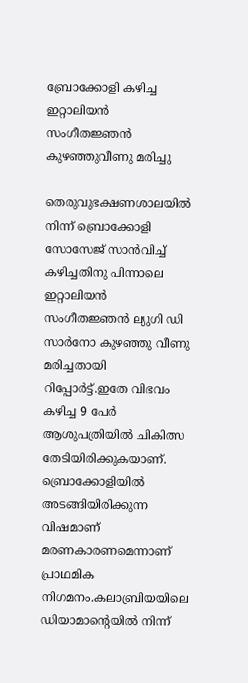ബ്രോക്കോളി കഴിച്ച ഇറ്റാലിയന്‍ സംഗീതജ്ഞന്‍ കുഴഞ്ഞുവീണു മരിച്ചു

തെരുവുഭക്ഷണശാലയില്‍ നിന്ന് ബ്രൊക്കോളി സോസേജ് സാന്‍വിച്ച്‌ കഴിച്ചതിനു പിന്നാലെ ഇറ്റാലിയന്‍ സംഗീതജ്ഞന്‍ ല്യുഗി ഡി സാര്‍നോ കുഴഞ്ഞു വീണു മരിച്ചതായി റിപ്പോര്‍ട്ട്.ഇതേ വിഭവം കഴിച്ച 9 പേര്‍ ആശുപത്രിയില്‍ ചികിത്സ തേടിയിരിക്കുകയാണ്. ബ്രൊക്കോളിയില്‍ അടങ്ങിയിരിക്കുന്ന വിഷമാണ് മരണകാരണമെന്നാണ് പ്രാഥമിക നിഗമനം.കലാബ്രിയയിലെ ഡിയാമാന്‍റെയില്‍ നിന്ന്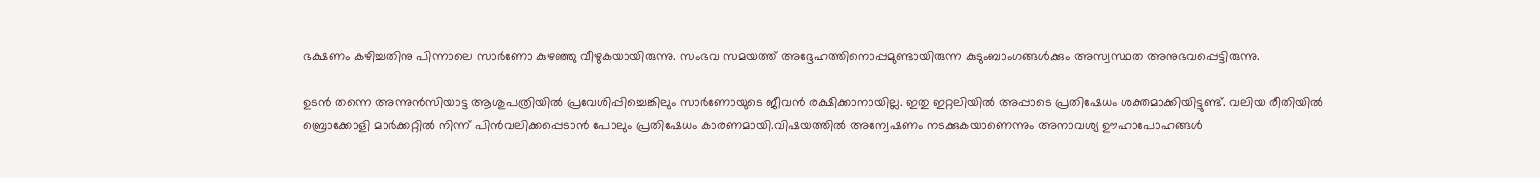ഭക്ഷണം കഴിച്ചതിനു പിന്നാലെ സാര്‍ണോ കുഴഞ്ഞു വീഴുകയായിരുന്നു. സംഭവ സമയത്ത് അദ്ദേഹത്തിനൊപ്പമുണ്ടായിരുന്ന കുടുംബാംഗങ്ങള്‍ക്കും അസ്വസ്ഥത അനുഭവപ്പെട്ടിരുന്നു.

ഉടന്‍ തന്നെ അന്നുന്‍സിയാട്ട ആശുപത്രിയില്‍ പ്രവേശിപ്പിച്ചെങ്കിലും സാര്‍ണോയുടെ ജീവന്‍ രക്ഷിക്കാനായില്ല. ഇതു ഇറ്റലിയില്‍ അപ്പാടെ പ്രതിഷേധം ശക്തമാക്കിയിട്ടുണ്ട്. വലിയ രീതിയില്‍ ബ്രൊക്കോളി മാര്‍ക്കറ്റില്‍ നിന്ന് പിന്‍വലിക്കപ്പെടാന്‍ പോലും പ്രതിഷേധം കാരണമായി.വിഷയത്തില്‍ അന്വേഷണം നടക്കുകയാണെന്നും അനാവശ്യ ഊഹാപോഹങ്ങള്‍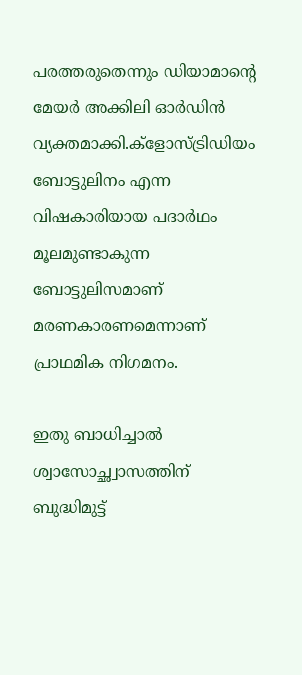പരത്തരുതെന്നും ഡിയാമാന്‍റെ മേയര്‍ അക്കിലി ഓര്‍ഡിന്‍ വ്യക്തമാക്കി.ക്ളോസ്ട്രിഡിയം ബോട്ടുലിനം എന്ന വിഷകാരിയായ പദാര്‍ഥം മൂലമുണ്ടാകുന്ന ബോട്ടുലിസമാണ് മരണകാരണമെന്നാണ് പ്രാഥമിക നിഗമനം.

ഇതു ബാധിച്ചാല്‍ ശ്വാസോച്ഛ്വാസത്തിന് ബുദ്ധിമുട്ട്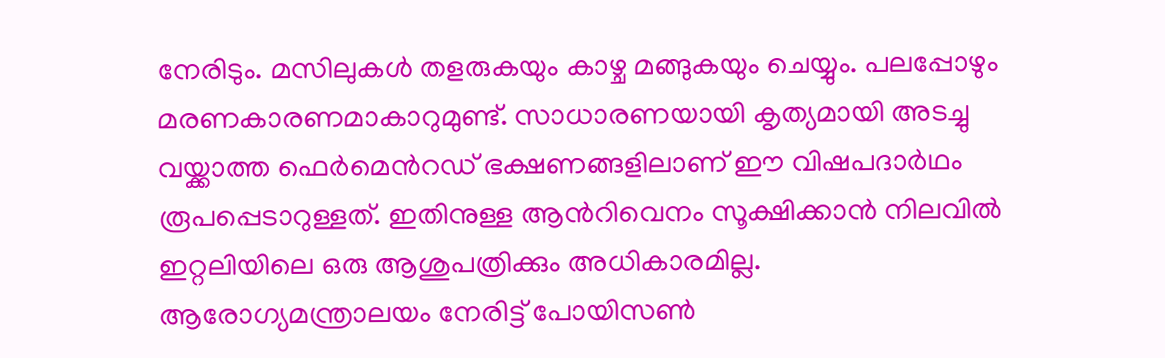നേരിടും. മസിലുകള്‍ തളരുകയും കാഴ്ച മങ്ങുകയും ചെയ്യും. പലപ്പോഴും മരണകാരണമാകാറുമുണ്ട്. സാധാരണയായി കൃത്യമായി അടച്ചു വയ്ക്കാത്ത ഫെര്‍മെന്‍റഡ് ഭക്ഷണങ്ങളിലാണ് ഈ വിഷപദാര്‍ഥം രൂപപ്പെടാറുള്ളത്. ഇതിനുള്ള ആന്‍റിവെനം സൂക്ഷിക്കാന്‍ നിലവില്‍ ഇറ്റലിയിലെ ഒരു ആശുപത്രിക്കും അധികാരമില്ല. ആരോഗ്യമന്ത്രാലയം നേരിട്ട് പോയിസണ്‍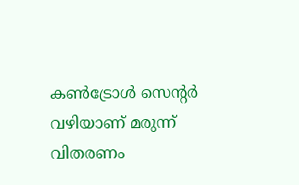കണ്‍ട്രോള്‍ സെന്‍റര്‍ വഴിയാണ് മരുന്ന് വിതരണം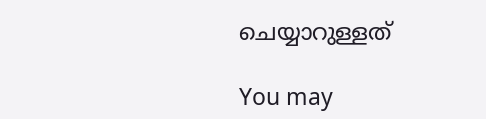ചെയ്യാറുള്ളത്

You may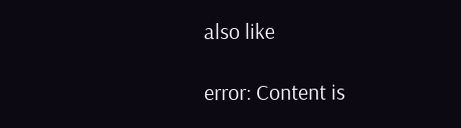also like

error: Content is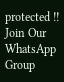protected !!
Join Our WhatsApp Group